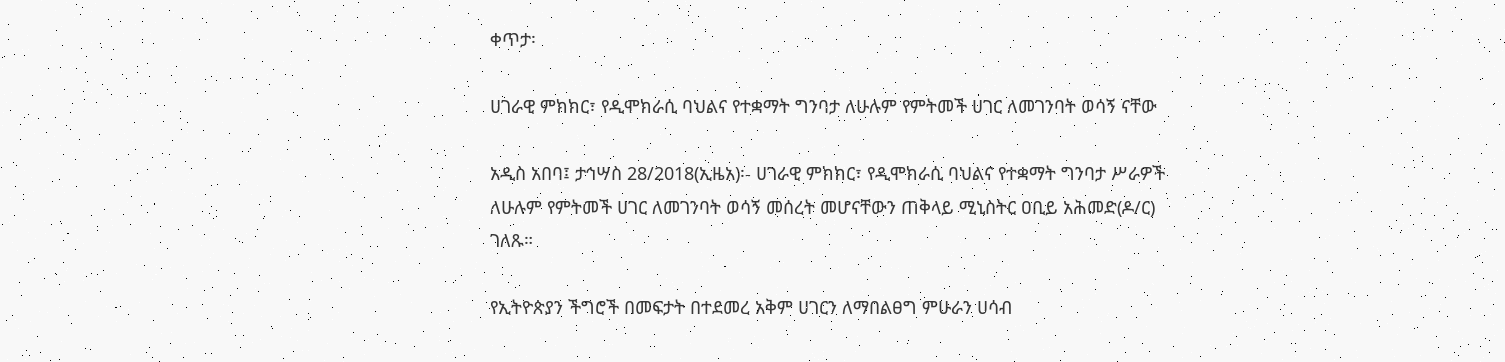ቀጥታ፡

ሀገራዊ ምክክር፣ የዲሞክራሲ ባህልና የተቋማት ግንባታ ለሁሉም የምትመች ሀገር ለመገንባት ወሳኝ ናቸው

አዲስ አበባ፤ ታኅሣስ 28/2018(ኢዜአ)፡- ሀገራዊ ምክክር፣ የዲሞክራሲ ባህልና የተቋማት ግንባታ ሥራዎች ለሁሉም የምትመች ሀገር ለመገንባት ወሳኝ መሰረት መሆናቸውን ጠቅላይ ሚኒስትር ዐቢይ አሕመድ(ዶ/ር) ገለጹ።

የኢትዮጵያን ችግሮች በመፍታት በተደመረ አቅም ሀገርን ለማበልፀግ ምሁራን ሀሳብ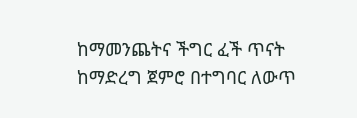ከማመንጨትና ችግር ፈች ጥናት ከማድረግ ጀምሮ በተግባር ለውጥ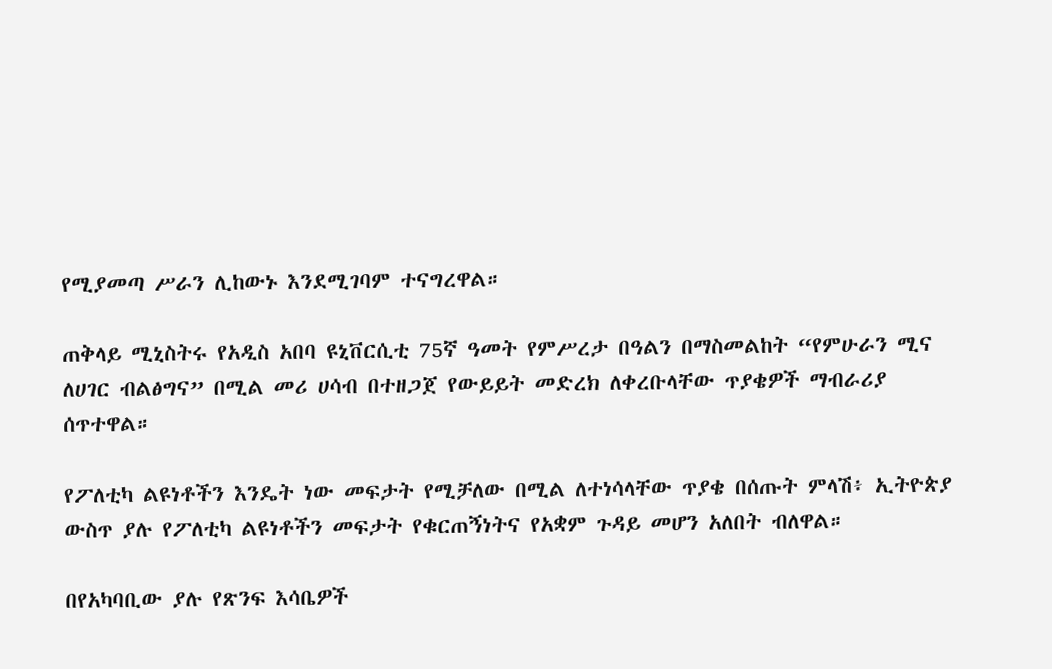የሚያመጣ ሥራን ሊከውኑ እንደሚገባም ተናግረዋል።

ጠቅላይ ሚኒስትሩ የአዲስ አበባ ዩኒቨርሲቲ 75ኛ ዓመት የምሥረታ በዓልን በማስመልከት “የምሁራን ሚና ለሀገር ብልፅግና” በሚል መሪ ሀሳብ በተዘጋጀ የውይይት መድረክ ለቀረቡላቸው ጥያቄዎች ማብራሪያ ሰጥተዋል።

የፖለቲካ ልዩነቶችን እንዴት ነው መፍታት የሚቻለው በሚል ለተነሳላቸው ጥያቄ በሰጡት ምላሽ፥ ኢትዮጵያ ውስጥ ያሉ የፖለቲካ ልዩነቶችን መፍታት የቁርጠኝነትና የአቋም ጉዳይ መሆን አለበት ብለዋል።

በየአካባቢው ያሉ የጽንፍ እሳቤዎች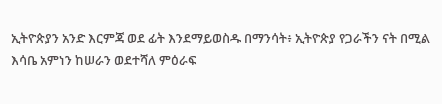ኢትዮጵያን አንድ እርምጃ ወደ ፊት እንደማይወስዱ በማንሳት፥ ኢትዮጵያ የጋራችን ናት በሚል እሳቤ አምነን ከሠራን ወደተሻለ ምዕራፍ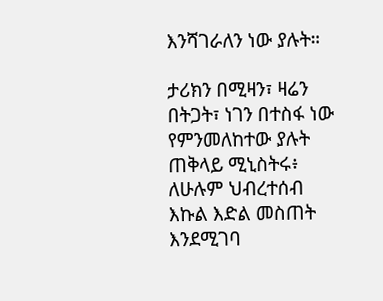እንሻገራለን ነው ያሉት።

ታሪክን በሚዛን፣ ዛሬን በትጋት፣ ነገን በተስፋ ነው የምንመለከተው ያሉት ጠቅላይ ሚኒስትሩ፥ ለሁሉም ህብረተሰብ እኩል እድል መስጠት እንደሚገባ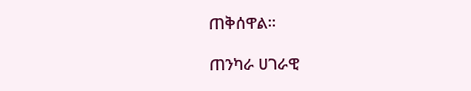ጠቅሰዋል።

ጠንካራ ሀገራዊ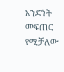አንድነት መፍጠር የሚቻለው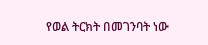የወል ትርክት በመገንባት ነው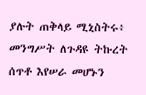ያሉት ጠቅላይ ሚኒስትሩ፥ መንግሥት ለጉዳዩ ትኩረት ሰጥቶ እየሠራ መሆኑን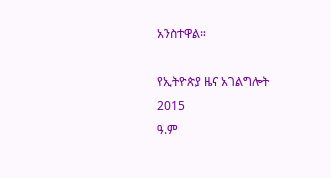አንስተዋል።

የኢትዮጵያ ዜና አገልግሎት
2015
ዓ.ም